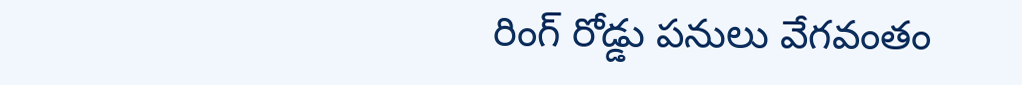రింగ్ రోడ్డు పనులు వేగవంతం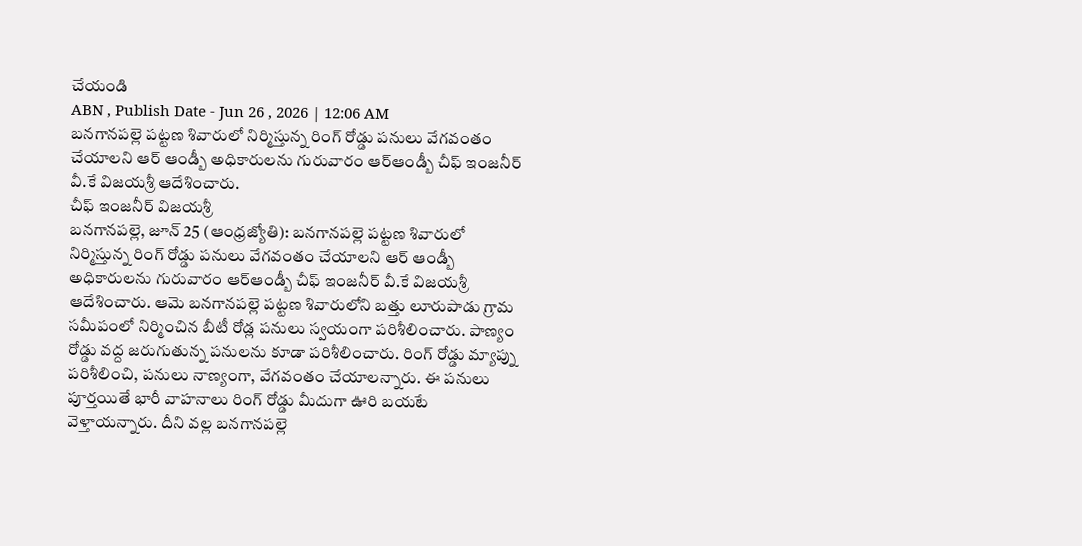చేయండి
ABN , Publish Date - Jun 26 , 2026 | 12:06 AM
బనగానపల్లె పట్టణ శివారులో నిర్మిస్తున్న రింగ్ రోడ్డు పనులు వేగవంతం చేయాలని ఆర్ ఆండ్బీ అధికారులను గురువారం ఆర్ఆండ్బీ చీఫ్ ఇంజనీర్ వీ.కే విజయశ్రీ ఆదేశించారు.
చీఫ్ ఇంజనీర్ విజయశ్రీ
బనగానపల్లె, జూన్ 25 (ఆంధ్రజ్యోతి): బనగానపల్లె పట్టణ శివారులో నిర్మిస్తున్న రింగ్ రోడ్డు పనులు వేగవంతం చేయాలని ఆర్ ఆండ్బీ అధికారులను గురువారం ఆర్ఆండ్బీ చీఫ్ ఇంజనీర్ వీ.కే విజయశ్రీ ఆదేశించారు. ఆమె బనగానపల్లె పట్టణ శివారులోని బత్తు లూరుపాడు గ్రామ సమీపంలో నిర్మించిన బీటీ రోడ్ల పనులు స్వయంగా పరిశీలించారు. పాణ్యం రోడ్డు వద్ద జరుగుతున్న పనులను కూడా పరిశీలించారు. రింగ్ రోడ్డు మ్యాప్ను పరిశీలించి, పనులు నాణ్యంగా, వేగవంతం చేయాలన్నారు. ఈ పనులు పూర్తయితే భారీ వాహనాలు రింగ్ రోడ్డు మీదుగా ఊరి బయటే వెళ్తాయన్నారు. దీని వల్ల బనగానపల్లె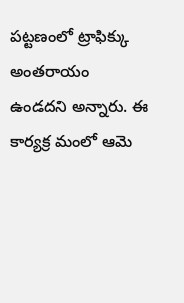పట్టణంలో ట్రాఫిక్కు అంతరాయం ఉండదని అన్నారు. ఈ కార్యక్ర మంలో ఆమె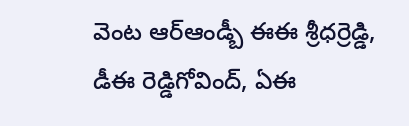వెంట ఆర్ఆండ్బీ ఈఈ శ్రీధర్రెడ్డి, డీఈ రెడ్డిగోవింద్, ఏఈ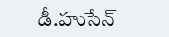డీ.హుసేన్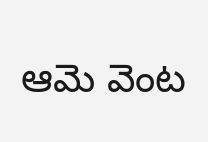ఆమె వెంట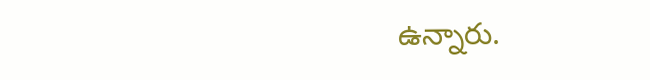ఉన్నారు.